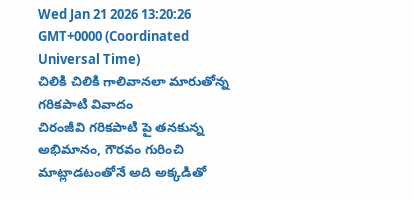Wed Jan 21 2026 13:20:26 GMT+0000 (Coordinated Universal Time)
చిలికి చిలికి గాలివానలా మారుతోన్న గరికపాటి వివాదం
చిరంజీవి గరికపాటి పై తనకున్న అభిమానం, గౌరవం గురించి మాట్లాడటంతోనే అది అక్కడితో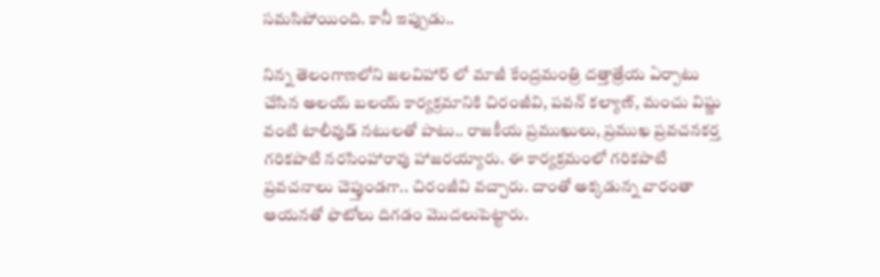సమసిపోయింది. కానీ ఇప్పుడు..

నిన్న తెలంగాణలోని జలవిహార్ లో మాజీ కేంద్రమంత్రి దత్తాత్రేయ ఏర్పాటు చేసిన అలయ్ బలయ్ కార్యక్రమానికి చిరంజీవి, పవన్ కల్యాణ్, మంచు విష్ణు వంటి టాలీవుడ్ నటులతో పాటు.. రాజకీయ ప్రముఖులు, ప్రముఖ ప్రవచనకర్త గరికపాటి నరసింహారావు హాజరయ్యారు. ఈ కార్యక్రమంలో గరికపాటి ప్రవచనాలు చెప్తుండగా.. చిరంజీవి వచ్చారు. దాంతో అక్కడున్న వారంతా ఆయనతో ఫొటోలు దిగడం మొదలుపెట్టారు.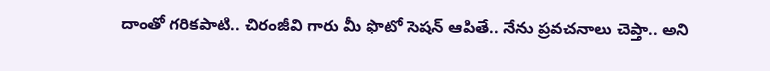దాంతో గరికపాటి.. చిరంజీవి గారు మీ ఫొటో సెషన్ ఆపితే.. నేను ప్రవచనాలు చెప్తా.. అని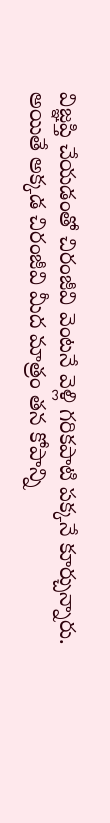విజ్ఞప్తి చేయడంతో చిరంజీవి వెంటనే వెళ్లి గరికపాటి పక్కనే కూర్చున్నారు.
అయితే అక్కడ చిరంజీవి మీద మాత్రం తన కోపాన్ని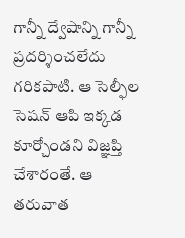గాన్నీ ద్వేషాన్ని గాన్నీ ప్రదర్శించలేదు గరికపాటి. ఆ సెల్ఫీల సెషన్ ఆపి ఇక్కడ కూర్చోండని విజ్ఞప్తి చేశారంతే. ఆ తరువాత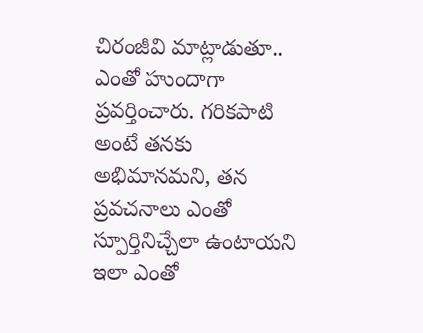చిరంజీవి మాట్లాడుతూ.. ఎంతో హుందాగా ప్రవర్తించారు. గరికపాటి అంటే తనకు అభిమానమని, తన ప్రవచనాలు ఎంతో స్పూర్తినిచ్చేలా ఉంటాయని ఇలా ఎంతో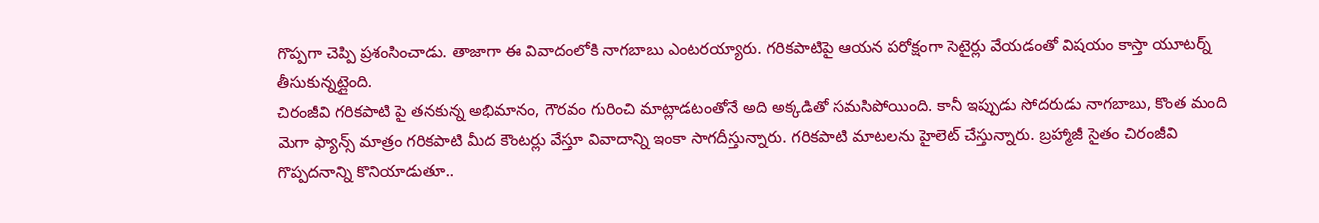గొప్పగా చెప్పి ప్రశంసించాడు. తాజాగా ఈ వివాదంలోకి నాగబాబు ఎంటరయ్యారు. గరికపాటిపై ఆయన పరోక్షంగా సెటైర్లు వేయడంతో విషయం కాస్తా యూటర్న్ తీసుకున్నట్లైంది.
చిరంజీవి గరికపాటి పై తనకున్న అభిమానం, గౌరవం గురించి మాట్లాడటంతోనే అది అక్కడితో సమసిపోయింది. కానీ ఇప్పుడు సోదరుడు నాగబాబు, కొంత మంది మెగా ఫ్యాన్స్ మాత్రం గరికపాటి మీద కౌంటర్లు వేస్తూ వివాదాన్ని ఇంకా సాగదీస్తున్నారు. గరికపాటి మాటలను హైలెట్ చేస్తున్నారు. బ్రహ్మాజీ సైతం చిరంజీవి గొప్పదనాన్ని కొనియాడుతూ..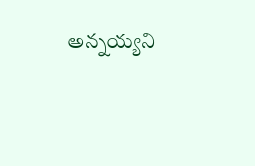అన్నయ్యని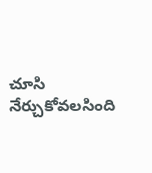చూసి నేర్చుకోవలసింది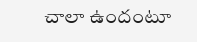చాలా ఉందంటూ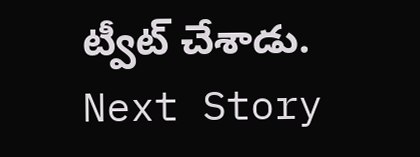ట్వీట్ చేశాడు.
Next Story